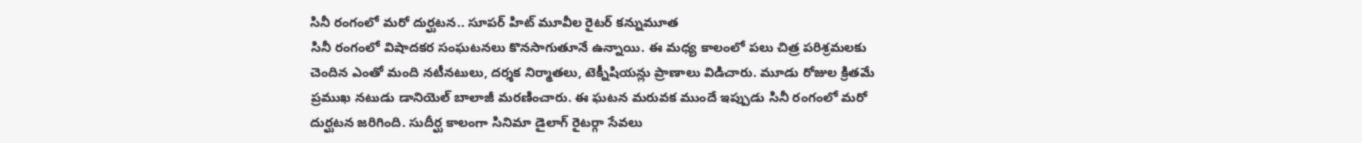సినీ రంగంలో మరో దుర్ఘటన.. సూపర్ హిట్ మూవీల రైటర్ కన్నుమూత
సినీ రంగంలో విషాదకర సంఘటనలు కొనసాగుతూనే ఉన్నాయి. ఈ మధ్య కాలంలో పలు చిత్ర పరిశ్రమలకు చెందిన ఎంతో మంది నటీనటులు, దర్శక నిర్మాతలు, టెక్నీషియన్లు ప్రాణాలు విడిచారు. మూడు రోజుల క్రితమే ప్రముఖ నటుడు డానియెల్ బాలాజీ మరణించారు. ఈ ఘటన మరువక ముందే ఇప్పుడు సినీ రంగంలో మరో దుర్ఘటన జరిగింది. సుదీర్ఘ కాలంగా సినిమా డైలాగ్ రైటర్గా సేవలు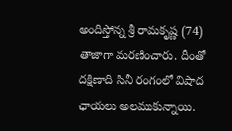అందిస్తోన్న శ్రీ రామకృష్ణ (74) తాజాగా మరణించారు. దీంతో దక్షిణాది సినీ రంగంలో విషాద ఛాయలు అలముకున్నాయి.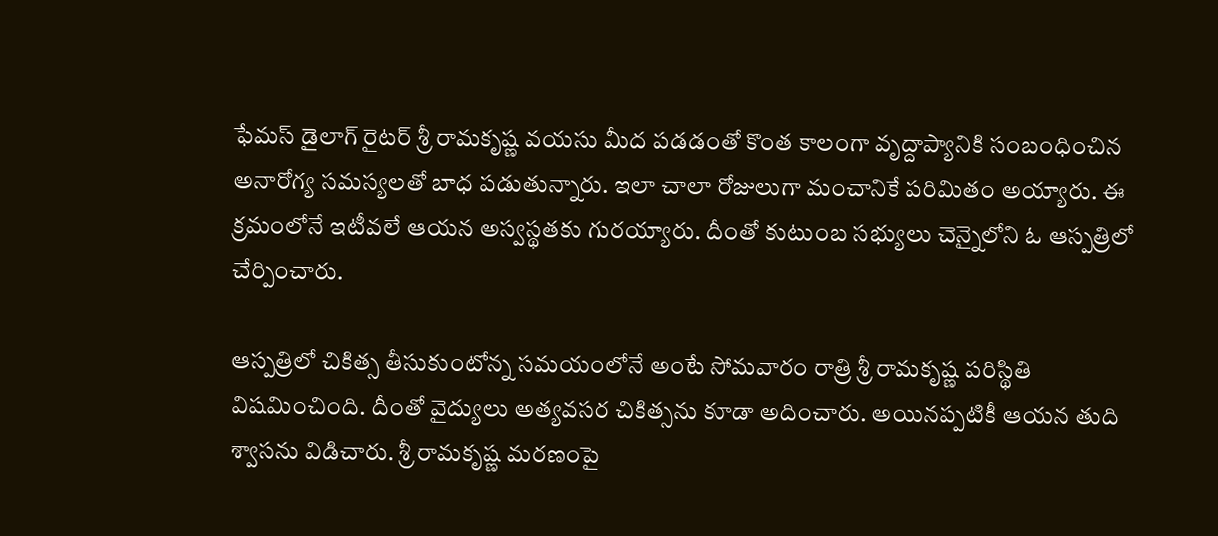ఫేమస్ డైలాగ్ రైటర్ శ్రీ రామకృష్ణ వయసు మీద పడడంతో కొంత కాలంగా వృద్దాప్యానికి సంబంధించిన అనారోగ్య సమస్యలతో బాధ పడుతున్నారు. ఇలా చాలా రోజులుగా మంచానికే పరిమితం అయ్యారు. ఈ క్రమంలోనే ఇటీవలే ఆయన అస్వస్థతకు గురయ్యారు. దీంతో కుటుంబ సభ్యులు చెన్నైలోని ఓ ఆస్పత్రిలో చేర్పించారు.

ఆస్పత్రిలో చికిత్స తీసుకుంటోన్న సమయంలోనే అంటే సోమవారం రాత్రి శ్రీ రామకృష్ణ పరిస్థితి విషమించింది. దీంతో వైద్యులు అత్యవసర చికిత్సను కూడా అదించారు. అయినప్పటికీ ఆయన తుది శ్వాసను విడిచారు. శ్రీ రామకృష్ణ మరణంపై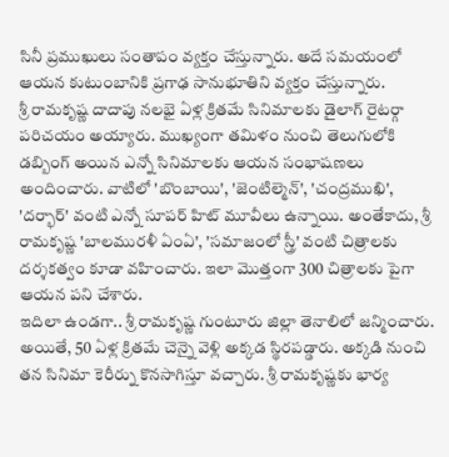సినీ ప్రముఖులు సంతాపం వ్యక్తం చేస్తున్నారు. అదే సమయంలో ఆయన కుటుంబానికి ప్రగాఢ సానుభూతిని వ్యక్తం చేస్తున్నారు.
శ్రీ రామకృష్ణ దాదాపు నలభై ఏళ్ల క్రితమే సినిమాలకు డైలాగ్ రైటర్గా పరిచయం అయ్యారు. ముఖ్యంగా తమిళం నుంచి తెలుగులోకి డబ్బింగ్ అయిన ఎన్నో సినిమాలకు ఆయన సంభాషణలు అందించారు. వాటిలో 'బొంబాయి', 'జెంటిల్మెన్', 'చంద్రముఖి', 'దర్భార్' వంటి ఎన్నో సూపర్ హిట్ మూవీలు ఉన్నాయి. అంతేకాదు, శ్రీ రామకృష్ణ 'బాలమురళీ ఏంఏ', 'సమాజంలో స్త్రీ' వంటి చిత్రాలకు దర్శకత్వం కూడా వహించారు. ఇలా మొత్తంగా 300 చిత్రాలకు పైగా ఆయన పని చేశారు.
ఇదిలా ఉండగా.. శ్రీ రామకృష్ణ గుంటూరు జిల్లా తెనాలిలో జన్మించారు. అయితే, 50 ఏళ్ల క్రితమే చెన్నై వెళ్లి అక్కడ స్థిరపడ్డారు. అక్కడి నుంచి తన సినిమా కెరీర్ను కొనసాగిస్తూ వచ్చారు. శ్రీ రామకృష్ణకు భార్య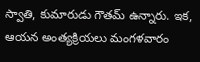స్వాతి, కుమారుడు గౌతమ్ ఉన్నారు. ఇక, ఆయన అంత్యక్రియలు మంగళవారం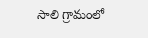సాలి గ్రామంలో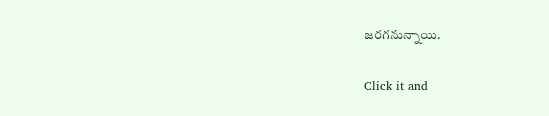జరగనున్నాయి.


Click it and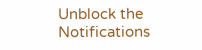Unblock the Notifications